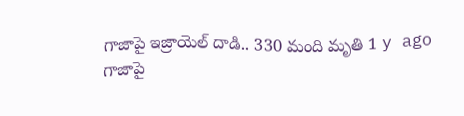గాజాపై ఇజ్రాయెల్ దాడి.. 330 మంది మృతి 1 y ago
గాజాపై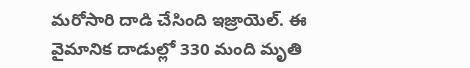మరోసారి దాడి చేసింది ఇజ్రాయెల్. ఈ వైమానిక దాడుల్లో 330 మంది మృతి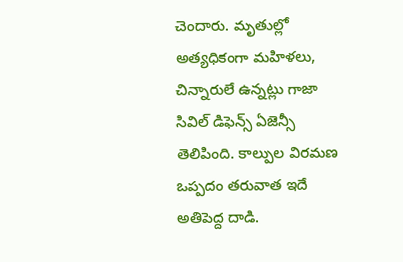చెందారు. మృతుల్లో అత్యధికంగా మహిళలు, చిన్నారులే ఉన్నట్లు గాజా సివిల్ డిఫెన్స్ ఏజెన్సీ తెలిపింది. కాల్పుల విరమణ ఒప్పదం తరువాత ఇదే అతిపెద్ద దాడి.